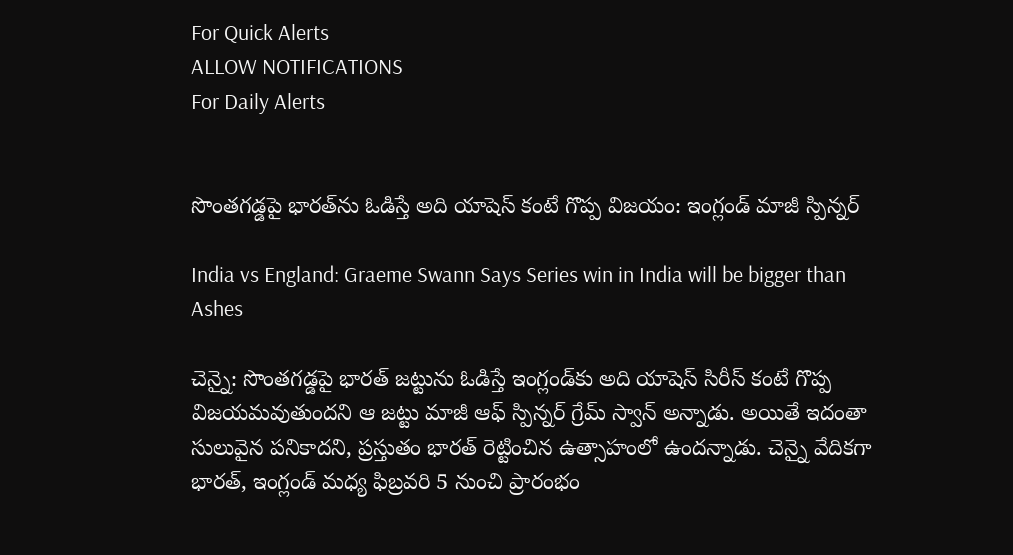For Quick Alerts
ALLOW NOTIFICATIONS
For Daily Alerts


సొంతగడ్డపై భారత్‌ను ఓడిస్తే అది యాషెస్ కంటే గొప్ప విజయం: ఇంగ్లండ్ మాజీ స్పిన్నర్

India vs England: Graeme Swann Says Series win in India will be bigger than Ashes

చెన్నై: సొంతగడ్డపై భారత్ జట్టును ఓడిస్తే ఇంగ్లండ్‌కు అది యాషెస్ సిరీస్ కంటే గొప్ప విజయమవుతుందని ఆ జట్టు మాజీ ఆఫ్ స్పిన్నర్ గ్రేమ్ స్వాన్ అన్నాడు. అయితే ఇదంతా సులువైన పనికాదని, ప్రస్తుతం భారత్ రెట్టించిన ఉత్సాహంలో ఉందన్నాడు. చెన్నై వేదికగా భారత్, ఇంగ్లండ్ మధ్య ఫిబ్రవరి 5 నుంచి ప్రారంభం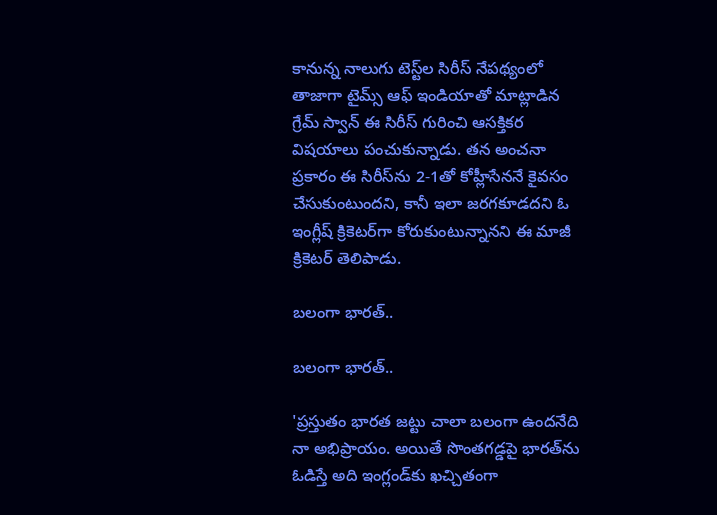కానున్న నాలుగు టెస్ట్‌ల సిరీస్ నేపథ్యంలో తాజాగా టైమ్స్ ఆఫ్ ఇండియాతో మాట్లాడిన గ్రేమ్ స్వాన్ ఈ సిరీస్ గురించి ఆసక్తికర విషయాలు పంచుకున్నాడు. తన అంచనా ప్రకారం ఈ సిరీస్‌ను 2-1తో కోహ్లీసేననే కైవసం చేసుకుంటుందని, కానీ ఇలా జరగకూడదని ఓ ఇంగ్లీష్ క్రికెటర్‌గా కోరుకుంటున్నానని ఈ మాజీ క్రికెటర్ తెలిపాడు.

బలంగా భారత్..

బలంగా భారత్..

'ప్రస్తుతం భారత జట్టు చాలా బలంగా ఉందనేది నా అభిప్రాయం. అయితే సొంతగడ్డపై భారత్‌ను ఓడిస్తే అది ఇంగ్లండ్‌కు ఖచ్చితంగా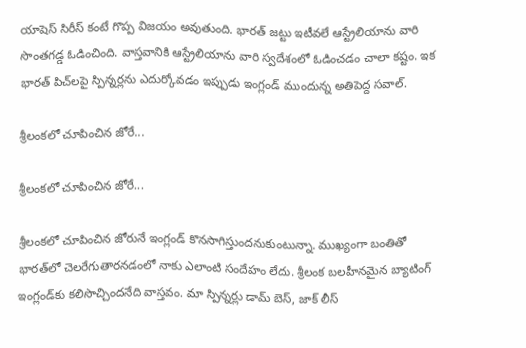యాషెస్ సిరీస్ కంటే గొప్ప విజయం అవుతుంది. భారత్ జట్టు ఇటీవలే ఆస్ట్రేలియాను వారి సొంతగడ్డ ఓడించింది. వాస్తవానికి ఆస్ట్రేలియాను వారి స్వదేశంలో ఓడించడం చాలా కష్టం. ఇక భారత్ పిచ్‌లపై స్పిన్నర్లను ఎదుర్కోవడం ఇప్పుడు ఇంగ్లండ్ ముందున్న అతిపెద్ద సవాల్.

శ్రీలంకలో చూపించిన జోరే...

శ్రీలంకలో చూపించిన జోరే...

శ్రీలంకలో చూపించిన జోరునే ఇంగ్లండ్ కొనసాగిస్తుందనుకుంటున్నా. ముఖ్యంగా బంతితో భారత్‌లో చెలరేగుతారనడంలో నాకు ఎలాంటి సందేహం లేదు. శ్రీలంక బలహీనమైన బ్యాటింగ్‌ ఇంగ్లండ్‌కు కలిసొచ్చిందనేది వాస్తవం. మా స్పిన్నర్లు డామ్ బెస్, జాక్ లీస్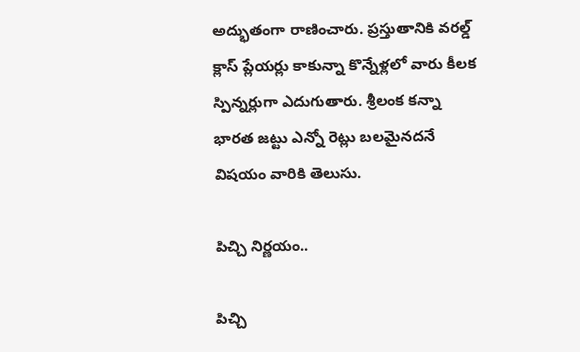అద్భుతంగా రాణించారు. ప్రస్తుతానికి వరల్డ్ క్లాస్ ప్లేయర్లు కాకున్నా కొన్నేళ్లలో వారు కీలక స్పిన్నర్లుగా ఎదుగుతారు. శ్రీలంక కన్నా భారత జట్టు ఎన్నో రెట్లు బలమైనదనే విషయం వారికి తెలుసు.

పిచ్చి నిర్ణయం..

పిచ్చి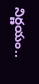నిర్ణయం..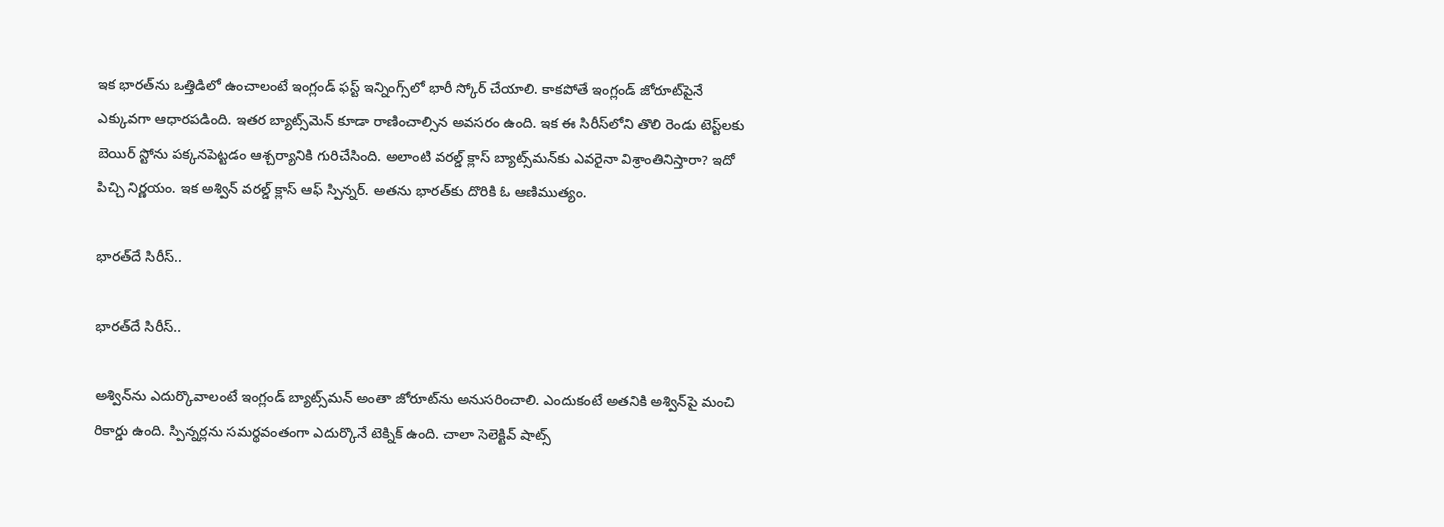ఇక భారత్‌ను ఒత్తిడిలో ఉంచాలంటే ఇంగ్లండ్ ఫస్ట్ ఇన్నింగ్స్‌లో భారీ స్కోర్ చేయాలి. కాకపోతే ఇంగ్లండ్ జోరూట్‌పైనే ఎక్కువగా ఆధారపడింది. ఇతర బ్యాట్స్‌మెన్ కూడా రాణించాల్సిన అవసరం ఉంది. ఇక ఈ సిరీస్‌లోని తొలి రెండు టెస్ట్‌లకు బెయిర్ స్టో‌ను పక్కనపెట్టడం ఆశ్చర్యానికి గురిచేసింది. అలాంటి వరల్డ్ క్లాస్ బ్యాట్స్‌మన్‌కు ఎవరైనా విశ్రాంతినిస్తారా? ఇదో పిచ్చి నిర్ణయం. ఇక అశ్విన్ వరల్డ్ క్లాస్ ఆఫ్ స్పిన్నర్. అతను భారత్‌కు దొరికి ఓ ఆణిముత్యం.

భారత్‌దే సిరీస్..

భారత్‌దే సిరీస్..

అశ్విన్‌ను ఎదుర్కొవాలంటే ఇంగ్లండ్ బ్యాట్స్‌మన్ అంతా జోరూట్‌ను అనుసరించాలి. ఎందుకంటే అతనికి అశ్విన్‌పై మంచి రికార్డు ఉంది. స్పిన్నర్లను సమర్థవంతంగా ఎదుర్కొనే టెక్నిక్ ఉంది. చాలా సెలెక్టివ్ షాట్స్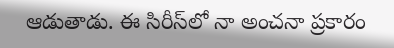ఆడుతాడు. ఈ సిరీస్‌లో నా అంచనా ప్రకారం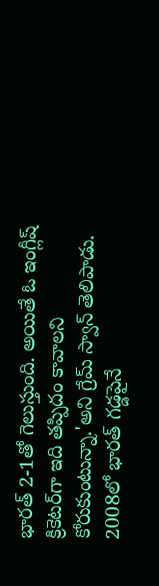భారత్ 2-1తో గెలుస్తుంది. అయితే ఓ ఇంగ్లీష్ క్రికెటర్‌గా ఇది తప్పిదం కావాలని కోరుకుంటున్నా.'అని గ్రేమ్ స్వాన్ తెలిపాడు. 2008లో భారత్ గడ్డపైనే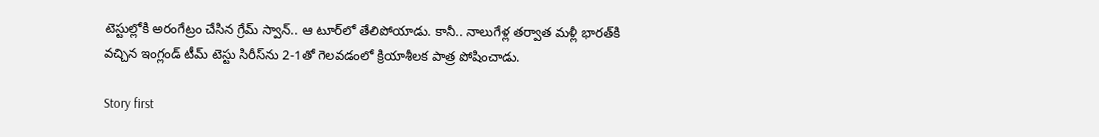టెస్టుల్లోకి అరంగేట్రం చేసిన గ్రేమ్ స్వాన్.. ఆ టూర్‌లో తేలిపోయాడు. కానీ.. నాలుగేళ్ల తర్వాత మళ్లీ భారత్‌‌కి వచ్చిన ఇంగ్లండ్ టీమ్ టెస్టు సిరీస్‌ను 2-1తో గెలవడంలో క్రియాశీలక పాత్ర పోషించాడు.

Story first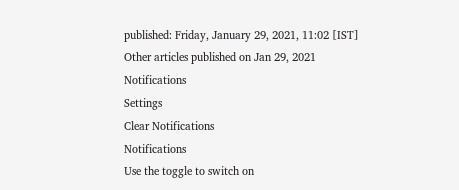published: Friday, January 29, 2021, 11:02 [IST]
Other articles published on Jan 29, 2021
Notifications
Settings
Clear Notifications
Notifications
Use the toggle to switch on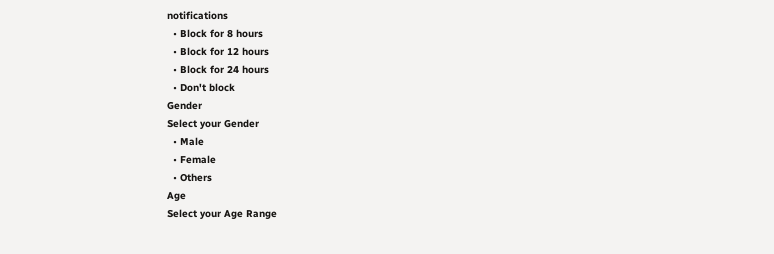notifications
  • Block for 8 hours
  • Block for 12 hours
  • Block for 24 hours
  • Don't block
Gender
Select your Gender
  • Male
  • Female
  • Others
Age
Select your Age Range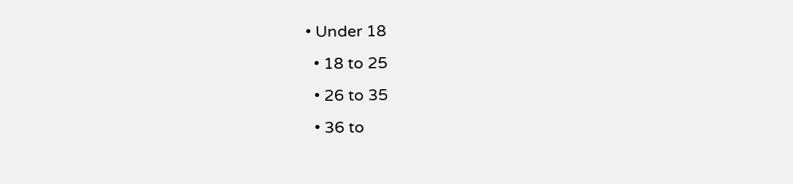• Under 18
  • 18 to 25
  • 26 to 35
  • 36 to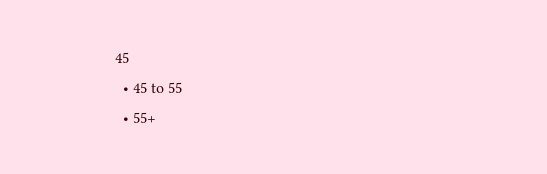45
  • 45 to 55
  • 55+